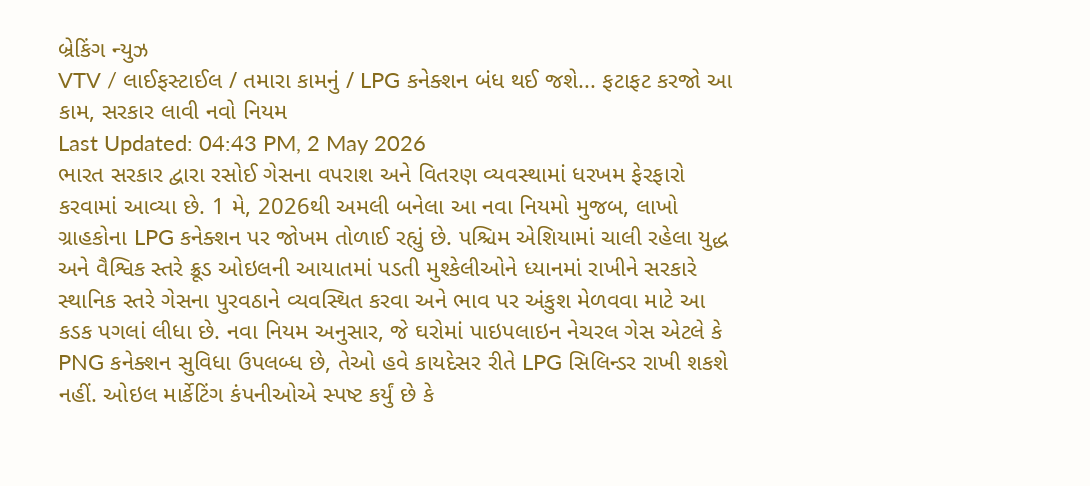બ્રેકિંગ ન્યુઝ
VTV / લાઈફસ્ટાઈલ / તમારા કામનું / LPG કનેક્શન બંધ થઈ જશે... ફટાફટ કરજો આ કામ, સરકાર લાવી નવો નિયમ
Last Updated: 04:43 PM, 2 May 2026
ભારત સરકાર દ્વારા રસોઈ ગેસના વપરાશ અને વિતરણ વ્યવસ્થામાં ધરખમ ફેરફારો કરવામાં આવ્યા છે. 1 મે, 2026થી અમલી બનેલા આ નવા નિયમો મુજબ, લાખો ગ્રાહકોના LPG કનેક્શન પર જોખમ તોળાઈ રહ્યું છે. પશ્ચિમ એશિયામાં ચાલી રહેલા યુદ્ધ અને વૈશ્વિક સ્તરે ક્રૂડ ઓઇલની આયાતમાં પડતી મુશ્કેલીઓને ધ્યાનમાં રાખીને સરકારે સ્થાનિક સ્તરે ગેસના પુરવઠાને વ્યવસ્થિત કરવા અને ભાવ પર અંકુશ મેળવવા માટે આ કડક પગલાં લીધા છે. નવા નિયમ અનુસાર, જે ઘરોમાં પાઇપલાઇન નેચરલ ગેસ એટલે કે PNG કનેક્શન સુવિધા ઉપલબ્ધ છે, તેઓ હવે કાયદેસર રીતે LPG સિલિન્ડર રાખી શકશે નહીં. ઓઇલ માર્કેટિંગ કંપનીઓએ સ્પષ્ટ કર્યું છે કે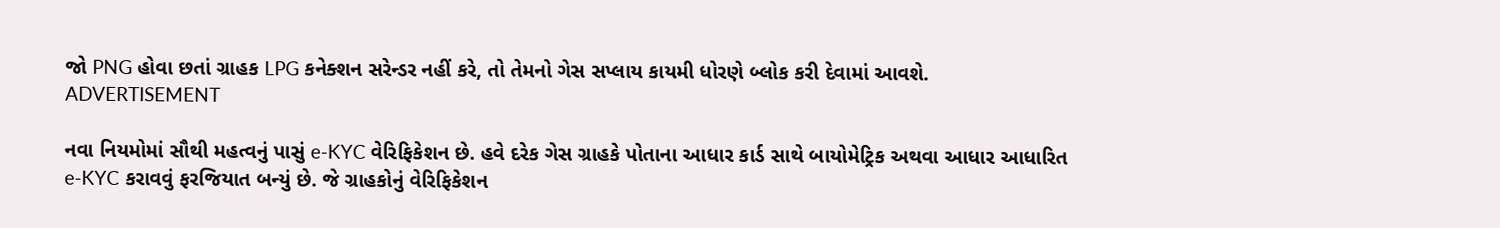જો PNG હોવા છતાં ગ્રાહક LPG કનેક્શન સરેન્ડર નહીં કરે, તો તેમનો ગેસ સપ્લાય કાયમી ધોરણે બ્લોક કરી દેવામાં આવશે.
ADVERTISEMENT

નવા નિયમોમાં સૌથી મહત્વનું પાસું e-KYC વેરિફિકેશન છે. હવે દરેક ગેસ ગ્રાહકે પોતાના આધાર કાર્ડ સાથે બાયોમેટ્રિક અથવા આધાર આધારિત e-KYC કરાવવું ફરજિયાત બન્યું છે. જે ગ્રાહકોનું વેરિફિકેશન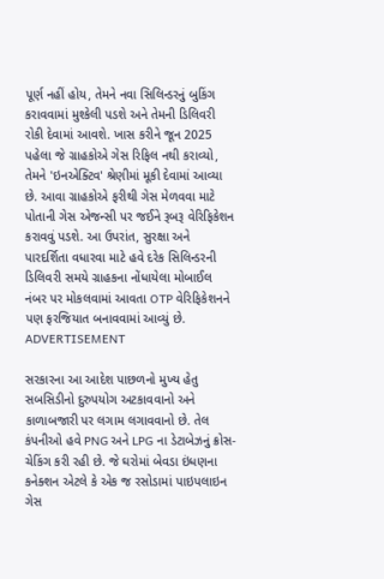પૂર્ણ નહીં હોય, તેમને નવા સિલિન્ડરનું બુકિંગ કરાવવામાં મુશ્કેલી પડશે અને તેમની ડિલિવરી રોકી દેવામાં આવશે. ખાસ કરીને જૂન 2025 પહેલા જે ગ્રાહકોએ ગેસ રિફિલ નથી કરાવ્યો, તેમને 'ઇનએક્ટિવ' શ્રેણીમાં મૂકી દેવામાં આવ્યા છે. આવા ગ્રાહકોએ ફરીથી ગેસ મેળવવા માટે પોતાની ગેસ એજન્સી પર જઈને રૂબરૂ વેરિફિકેશન કરાવવું પડશે. આ ઉપરાંત, સુરક્ષા અને પારદર્શિતા વધારવા માટે હવે દરેક સિલિન્ડરની ડિલિવરી સમયે ગ્રાહકના નોંધાયેલા મોબાઈલ નંબર પર મોકલવામાં આવતા OTP વેરિફિકેશનને પણ ફરજિયાત બનાવવામાં આવ્યું છે.
ADVERTISEMENT

સરકારના આ આદેશ પાછળનો મુખ્ય હેતુ સબસિડીનો દુરુપયોગ અટકાવવાનો અને કાળાબજારી પર લગામ લગાવવાનો છે. તેલ કંપનીઓ હવે PNG અને LPG ના ડેટાબેઝનું ક્રોસ-ચેકિંગ કરી રહી છે. જે ઘરોમાં બેવડા ઇંધણના કનેક્શન એટલે કે એક જ રસોડામાં પાઇપલાઇન ગેસ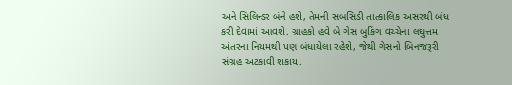અને સિલિન્ડર બંને હશે, તેમની સબસિડી તાત્કાલિક અસરથી બંધ કરી દેવામાં આવશે. ગ્રાહકો હવે બે ગેસ બુકિંગ વચ્ચેના લઘુત્તમ અંતરના નિયમથી પણ બંધાયેલા રહેશે, જેથી ગેસનો બિનજરૂરી સંગ્રહ અટકાવી શકાય.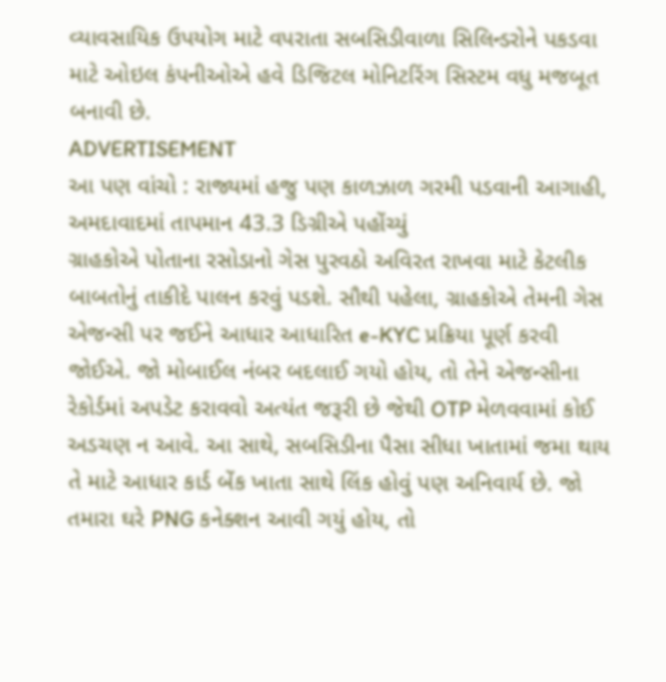વ્યાવસાયિક ઉપયોગ માટે વપરાતા સબસિડીવાળા સિલિન્ડરોને પકડવા માટે ઓઇલ કંપનીઓએ હવે ડિજિટલ મોનિટરિંગ સિસ્ટમ વધુ મજબૂત બનાવી છે.
ADVERTISEMENT
આ પણ વાંચો : રાજ્યમાં હજુ પણ કાળઝાળ ગરમી પડવાની આગાહી, અમદાવાદમાં તાપમાન 43.3 ડિગ્રીએ પહોંચ્યું
ગ્રાહકોએ પોતાના રસોડાનો ગેસ પુરવઠો અવિરત રાખવા માટે કેટલીક બાબતોનું તાકીદે પાલન કરવું પડશે. સૌથી પહેલા, ગ્રાહકોએ તેમની ગેસ એજન્સી પર જઈને આધાર આધારિત e-KYC પ્રક્રિયા પૂર્ણ કરવી જોઈએ. જો મોબાઈલ નંબર બદલાઈ ગયો હોય, તો તેને એજન્સીના રેકોર્ડમાં અપડેટ કરાવવો અત્યંત જરૂરી છે જેથી OTP મેળવવામાં કોઈ અડચણ ન આવે. આ સાથે, સબસિડીના પૈસા સીધા ખાતામાં જમા થાય તે માટે આધાર કાર્ડ બેંક ખાતા સાથે લિંક હોવું પણ અનિવાર્ય છે. જો તમારા ઘરે PNG કનેક્શન આવી ગયું હોય, તો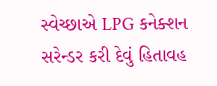સ્વેચ્છાએ LPG કનેક્શન સરેન્ડર કરી દેવું હિતાવહ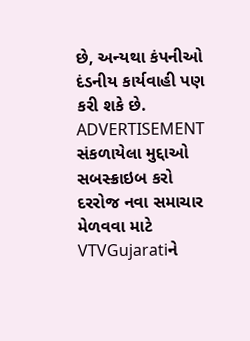છે, અન્યથા કંપનીઓ દંડનીય કાર્યવાહી પણ કરી શકે છે.
ADVERTISEMENT
સંકળાયેલા મુદ્દાઓ
સબસ્ક્રાઇબ કરો
દરરોજ નવા સમાચાર મેળવવા માટે VTVGujaratiને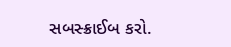સબસ્ક્રાઈબ કરો.